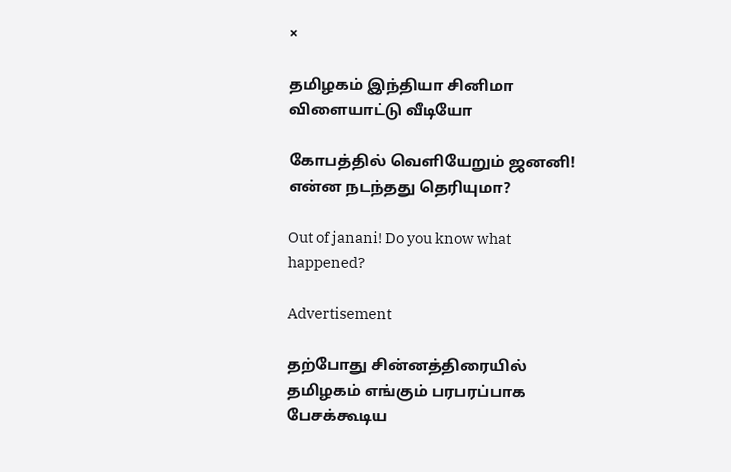×

தமிழகம் இந்தியா சினிமா விளையாட்டு வீடியோ

கோபத்தில் வெளியேறும் ஜனனி! என்ன நடந்தது தெரியுமா?

Out of janani! Do you know what happened?

Advertisement

தற்போது சின்னத்திரையில் தமிழகம் எங்கும் பரபரப்பாக பேசக்கூடிய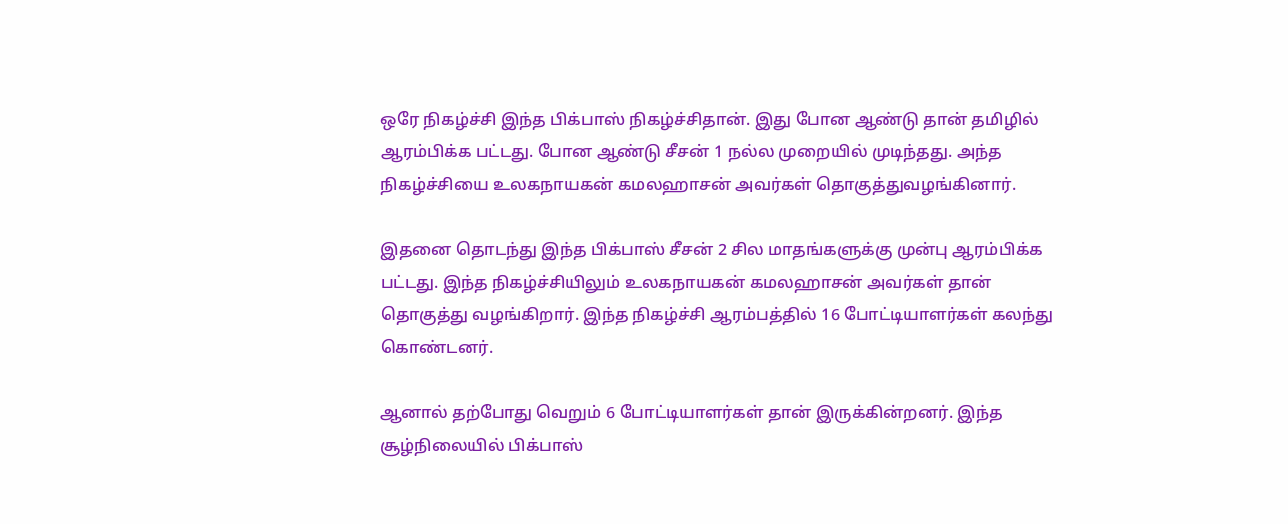ஒரே நிகழ்ச்சி இந்த பிக்பாஸ் நிகழ்ச்சிதான். இது போன ஆண்டு தான் தமிழில் ஆரம்பிக்க பட்டது. போன ஆண்டு சீசன் 1 நல்ல முறையில் முடிந்தது. அந்த நிகழ்ச்சியை உலகநாயகன் கமலஹாசன் அவர்கள் தொகுத்துவழங்கினார்.

இதனை தொடந்து இந்த பிக்பாஸ் சீசன் 2 சில மாதங்களுக்கு முன்பு ஆரம்பிக்க பட்டது. இந்த நிகழ்ச்சியிலும் உலகநாயகன் கமலஹாசன் அவர்கள் தான் தொகுத்து வழங்கிறார். இந்த நிகழ்ச்சி ஆரம்பத்தில் 16 போட்டியாளர்கள் கலந்து கொண்டனர்.

ஆனால் தற்போது வெறும் 6 போட்டியாளர்கள் தான் இருக்கின்றனர். இந்த சூழ்நிலையில் பிக்பாஸ்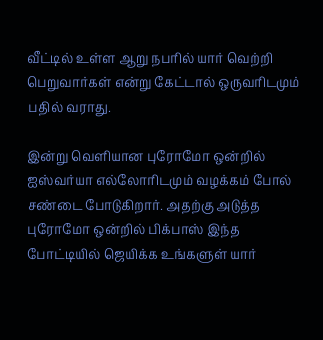வீட்டில் உள்ள ஆறு நபரில் யார் வெற்றி பெறுவார்கள் என்று கேட்டால் ஒருவரிடமும் பதில் வராது.

இன்று வெளியான புரோமோ ஒன்றில் ஐஸ்வர்யா எல்லோரிடமும் வழக்கம் போல் சண்டை போடுகிறார். அதற்கு அடுத்த புரோமோ ஒன்றில் பிக்பாஸ் இந்த போட்டியில் ஜெயிக்க உங்களுள் யார்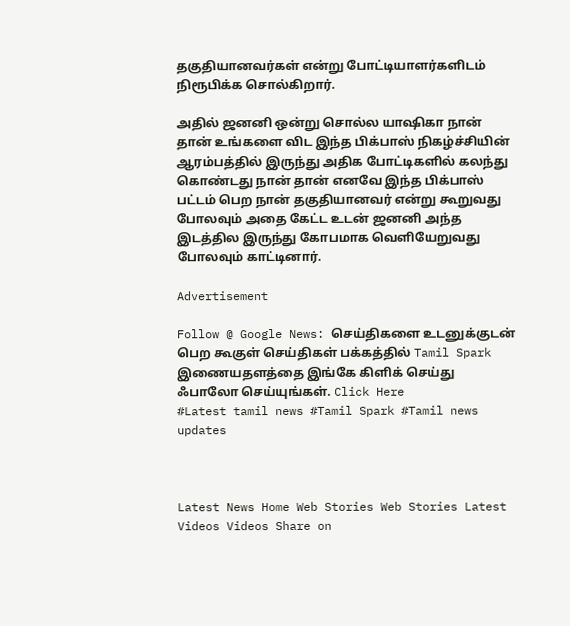தகுதியானவர்கள் என்று போட்டியாளர்களிடம் நிரூபிக்க சொல்கிறார்.

அதில் ஜனனி ஒன்று சொல்ல யாஷிகா நான் தான் உங்களை விட இந்த பிக்பாஸ் நிகழ்ச்சியின் ஆரம்பத்தில் இருந்து அதிக போட்டிகளில் கலந்து கொண்டது நான் தான் எனவே இந்த பிக்பாஸ் பட்டம் பெற நான் தகுதியானவர் என்று கூறுவது போலவும் அதை கேட்ட உடன் ஜனனி அந்த இடத்தில இருந்து கோபமாக வெளியேறுவது போலவும் காட்டினார்.

Advertisement

Follow @ Google News: செய்திகளை உடனுக்குடன் பெற கூகுள் செய்திகள் பக்கத்தில் Tamil Spark இணையதளத்தை இங்கே கிளிக் செய்து ஃபாலோ செய்யுங்கள். Click Here
#Latest tamil news #Tamil Spark #Tamil news updates



Latest News Home Web Stories Web Stories Latest Videos Videos Share on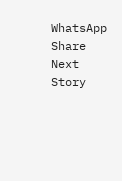WhatsApp Share
Next Story